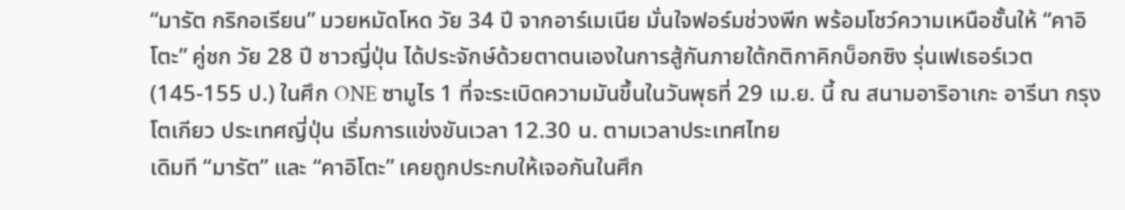“มารัต กริกอเรียน” มวยหมัดโหด วัย 34 ปี จากอาร์เมเนีย มั่นใจฟอร์มช่วงพีก พร้อมโชว์ความเหนือชั้นให้ “คาอิโตะ” คู่ชก วัย 28 ปี ชาวญี่ปุ่น ได้ประจักษ์ด้วยตาตนเองในการสู้กันภายใต้กติกาคิกบ็อกซิง รุ่นเฟเธอร์เวต (145-155 ป.) ในศึก ONE ซามูไร 1 ที่จะระเบิดความมันขึ้นในวันพุธที่ 29 เม.ย. นี้ ณ สนามอาริอาเกะ อารีนา กรุงโตเกียว ประเทศญี่ปุ่น เริ่มการแข่งขันเวลา 12.30 น. ตามเวลาประเทศไทย
เดิมที “มารัต” และ “คาอิโตะ” เคยถูกประกบให้เจอกันในศึก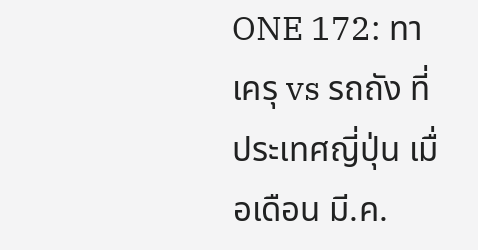ONE 172: ทาเครุ vs รถถัง ที่ประเทศญี่ปุ่น เมื่อเดือน มี.ค.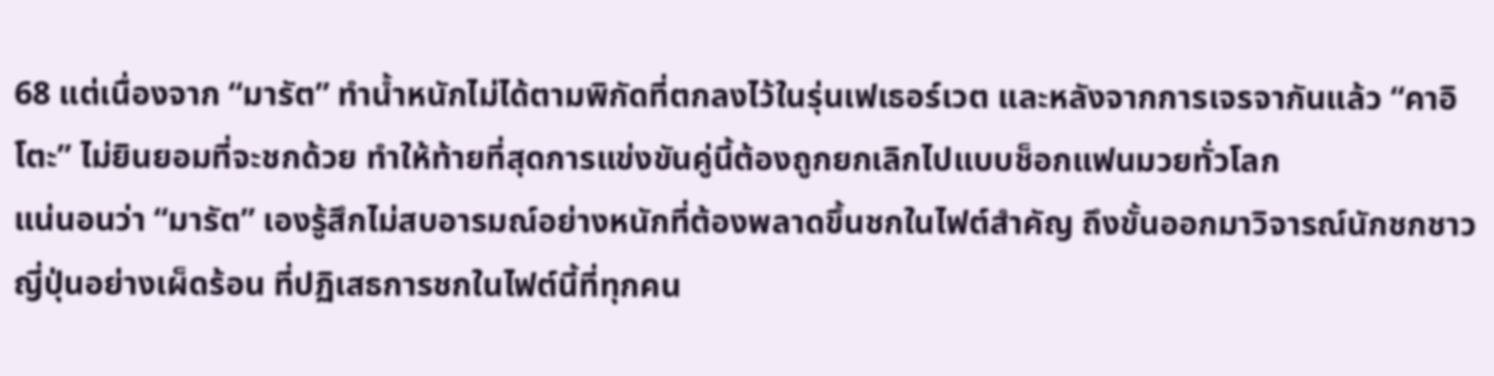68 แต่เนื่องจาก “มารัต” ทำน้ำหนักไม่ได้ตามพิกัดที่ตกลงไว้ในรุ่นเฟเธอร์เวต และหลังจากการเจรจากันแล้ว “คาอิโตะ” ไม่ยินยอมที่จะชกด้วย ทำให้ท้ายที่สุดการแข่งขันคู่นี้ต้องถูกยกเลิกไปแบบช็อกแฟนมวยทั่วโลก
แน่นอนว่า “มารัต” เองรู้สึกไม่สบอารมณ์อย่างหนักที่ต้องพลาดขึ้นชกในไฟต์สำคัญ ถึงขั้นออกมาวิจารณ์นักชกชาวญี่ปุ่นอย่างเผ็ดร้อน ที่ปฏิเสธการชกในไฟต์นี้ที่ทุกคน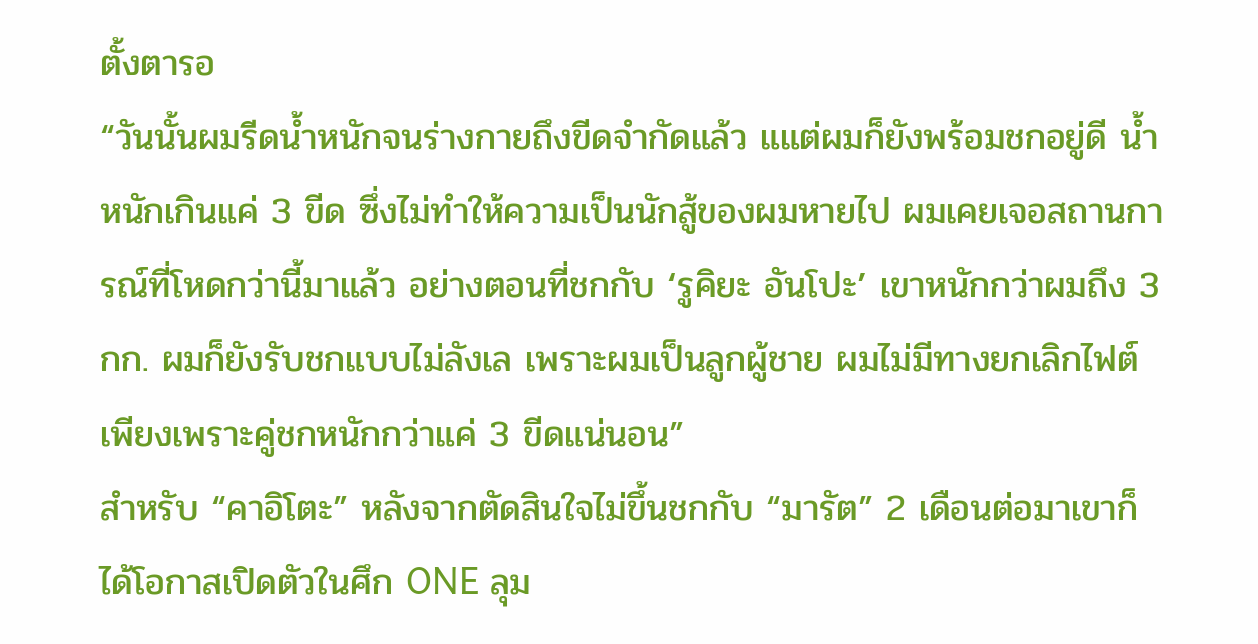ตั้งตารอ
“วันนั้นผมรีดน้ำหนักจนร่างกายถึงขีดจำกัดแล้ว แแต่ผมก็ยังพร้อมชกอยู่ดี น้ำหนักเกินแค่ 3 ขีด ซึ่งไม่ทำให้ความเป็นนักสู้ของผมหายไป ผมเคยเจอสถานการณ์ที่โหดกว่านี้มาแล้ว อย่างตอนที่ชกกับ ‘รูคิยะ อันโปะ’ เขาหนักกว่าผมถึง 3 กก. ผมก็ยังรับชกแบบไม่ลังเล เพราะผมเป็นลูกผู้ชาย ผมไม่มีทางยกเลิกไฟต์เพียงเพราะคู่ชกหนักกว่าแค่ 3 ขีดแน่นอน”
สำหรับ “คาอิโตะ” หลังจากตัดสินใจไม่ขึ้นชกกับ “มารัต” 2 เดือนต่อมาเขาก็ได้โอกาสเปิดตัวในศึก ONE ลุม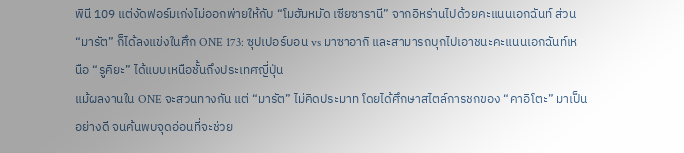พินี 109 แต่งัดฟอร์มเก่งไม่ออกพ่ายให้กับ “โมฮัมหมัด เซียซารานี” จากอิหร่านไปด้วยคะแนนเอกฉันท์ ส่วน “มารัต” ก็ได้ลงแข่งในศึก ONE 173: ซุปเปอร์บอน vs มาซาอากิ และสามารถบุกไปเอาชนะคะแนนเอกฉันท์เหนือ “รูคิยะ” ได้แบบเหนือชั้นถึงประเทศญี่ปุ่น
แม้ผลงานใน ONE จะสวนทางกัน แต่ “มารัต” ไม่คิดประมาท โดยได้ศึกษาสไตล์การชกของ “คาอิโตะ” มาเป็นอย่างดี จนค้นพบจุดอ่อนที่จะช่วย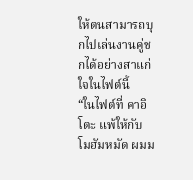ให้ตนสามารถบุกไปเล่นงานคู่ชกได้อย่างสาแก่ใจในไฟต์นี้
“ในไฟต์ที่ คาอิโตะ แพ้ให้กับ โมฮัมหมัด ผมม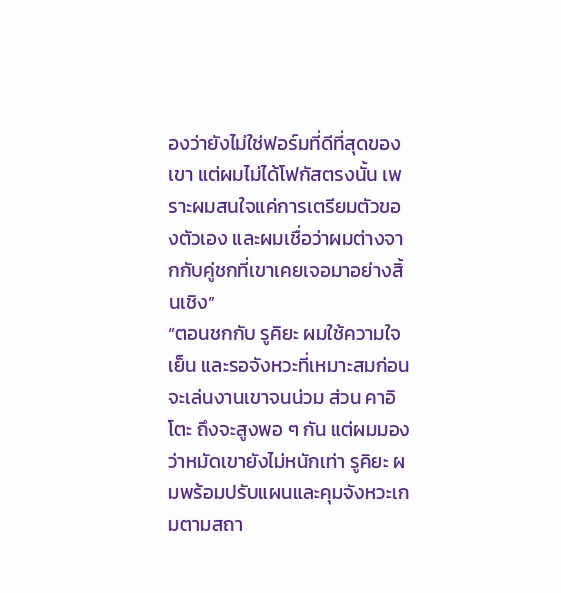องว่ายังไม่ใช่ฟอร์มที่ดีที่สุดของเขา แต่ผมไม่ได้โฟกัสตรงนั้น เพราะผมสนใจแค่การเตรียมตัวของตัวเอง และผมเชื่อว่าผมต่างจากกับคู่ชกที่เขาเคยเจอมาอย่างสิ้นเชิง”
“ตอนชกกับ รูคิยะ ผมใช้ความใจเย็น และรอจังหวะที่เหมาะสมก่อนจะเล่นงานเขาจนน่วม ส่วน คาอิโตะ ถึงจะสูงพอ ๆ กัน แต่ผมมองว่าหมัดเขายังไม่หนักเท่า รูคิยะ ผมพร้อมปรับแผนและคุมจังหวะเกมตามสถา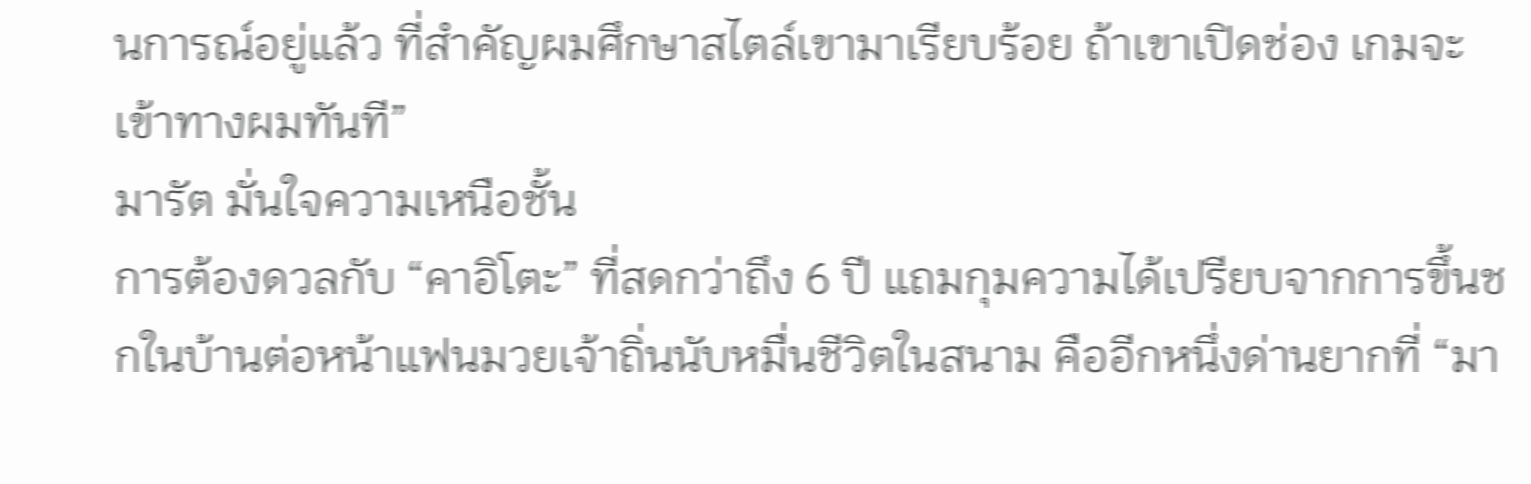นการณ์อยู่แล้ว ที่สำคัญผมศึกษาสไตล์เขามาเรียบร้อย ถ้าเขาเปิดช่อง เกมจะเข้าทางผมทันที”
มารัต มั่นใจความเหนือชั้น
การต้องดวลกับ “คาอิโตะ” ที่สดกว่าถึง 6 ปี แถมกุมความได้เปรียบจากการขึ้นชกในบ้านต่อหน้าแฟนมวยเจ้าถิ่นนับหมื่นชีวิตในสนาม คืออีกหนึ่งด่านยากที่ “มา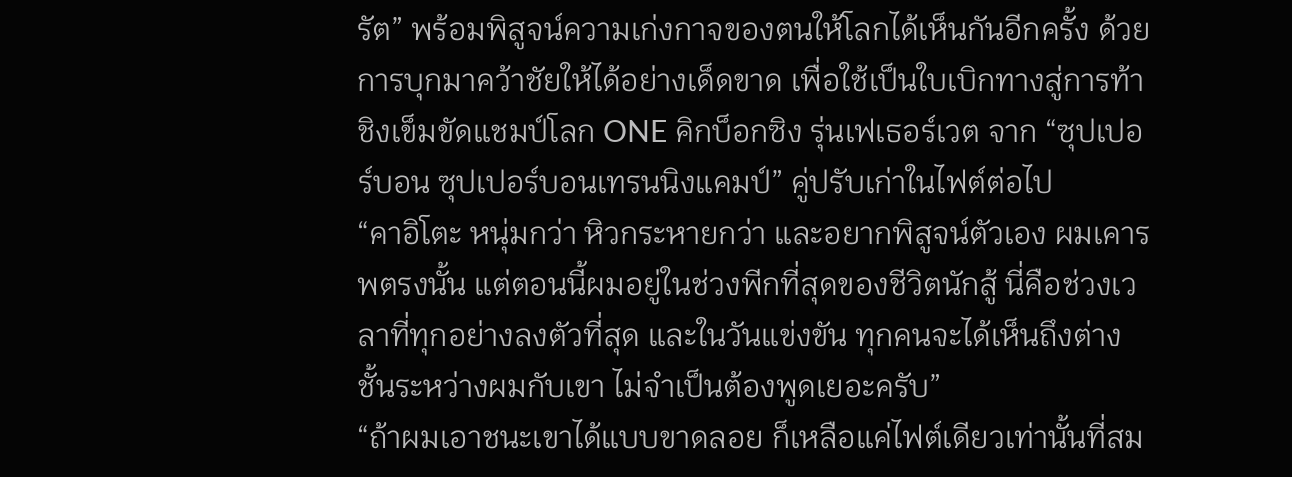รัต” พร้อมพิสูจน์ความเก่งกาจของตนให้โลกได้เห็นกันอีกครั้ง ด้วยการบุกมาคว้าชัยให้ได้อย่างเด็ดขาด เพื่อใช้เป็นใบเบิกทางสู่การท้าชิงเข็มขัดแชมป์โลก ONE คิกบ็อกซิง รุ่นเฟเธอร์เวต จาก “ซุปเปอร์บอน ซุปเปอร์บอนเทรนนิงแคมป์” คู่ปรับเก่าในไฟต์ต่อไป
“คาอิโตะ หนุ่มกว่า หิวกระหายกว่า และอยากพิสูจน์ตัวเอง ผมเคารพตรงนั้น แต่ตอนนี้ผมอยู่ในช่วงพีกที่สุดของชีวิตนักสู้ นี่คือช่วงเวลาที่ทุกอย่างลงตัวที่สุด และในวันแข่งขัน ทุกคนจะได้เห็นถึงต่างชั้นระหว่างผมกับเขา ไม่จำเป็นต้องพูดเยอะครับ”
“ถ้าผมเอาชนะเขาได้แบบขาดลอย ก็เหลือแค่ไฟต์เดียวเท่านั้นที่สม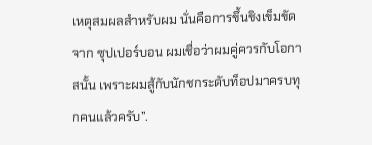เหตุสมผลสำหรับผม นั่นคือการขึ้นชิงเข็มขัดจาก ซุปเปอร์บอน ผมเชื่อว่าผมคู่ควรกับโอกาสนั้น เพราะผมสู้กับนักชกระดับท็อปมาครบทุกคนแล้วครับ”.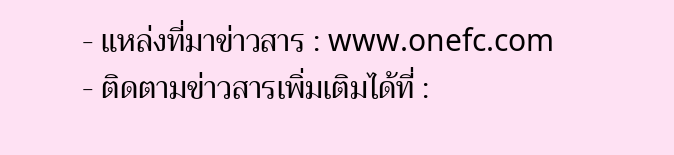- แหล่งที่มาข่าวสาร : www.onefc.com
- ติดตามข่าวสารเพิ่มเติมได้ที่ :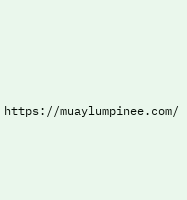https://muaylumpinee.com/